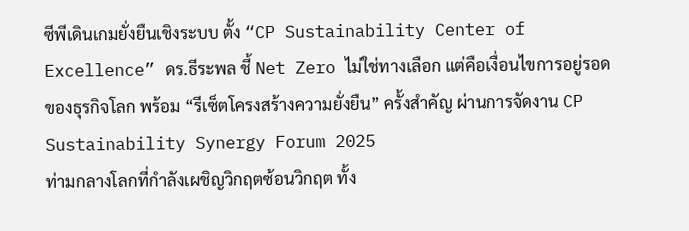ซีพีเดินเกมยั่งยืนเชิงระบบ ตั้ง “CP Sustainability Center of Excellence” ดร.ธีระพล ชี้ Net Zero ไม่ใช่ทางเลือก แต่คือเงื่อนไขการอยู่รอดของธุรกิจโลก พร้อม “รีเซ็ตโครงสร้างความยั่งยืน” ครั้งสำคัญ ผ่านการจัดงาน CP Sustainability Synergy Forum 2025
ท่ามกลางโลกที่กำลังเผชิญวิกฤตซ้อนวิกฤต ทั้ง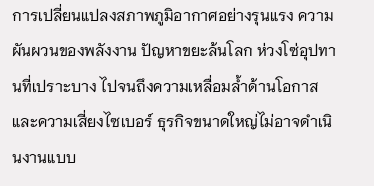การเปลี่ยนแปลงสภาพภูมิอากาศอย่างรุนแรง ความผันผวนของพลังงาน ปัญหาขยะล้นโลก ห่วงโซ่อุปทานที่เปราะบาง ไปจนถึงความเหลื่อมล้ำด้านโอกาสและความเสี่ยงไซเบอร์ ธุรกิจขนาดใหญ่ไม่อาจดำเนินงานแบบ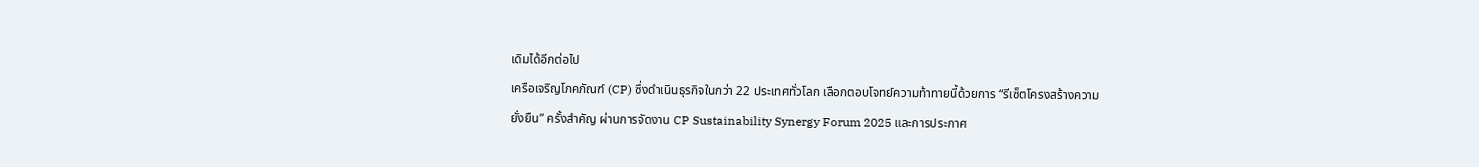เดิมได้อีกต่อไป
เครือเจริญโภคภัณฑ์ (CP) ซึ่งดำเนินธุรกิจในกว่า 22 ประเทศทั่วโลก เลือกตอบโจทย์ความท้าทายนี้ด้วยการ “รีเซ็ตโครงสร้างความยั่งยืน” ครั้งสำคัญ ผ่านการจัดงาน CP Sustainability Synergy Forum 2025 และการประกาศ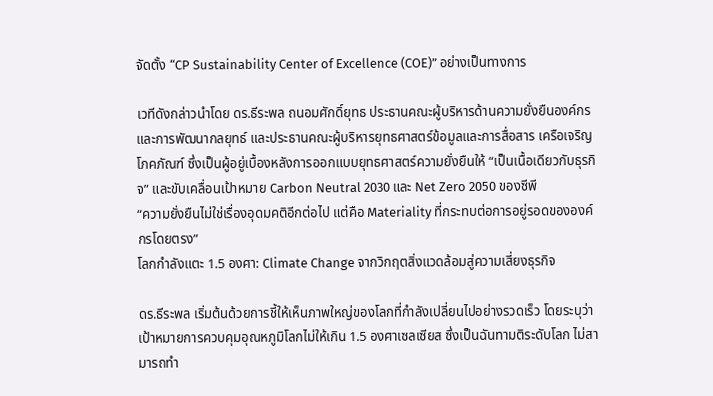จัดตั้ง “CP Sustainability Center of Excellence (COE)” อย่างเป็นทางการ

เวทีดังกล่าวนำโดย ดร.ธีระพล ถนอมศักดิ์ยุทธ ประธานคณะผู้บริหารด้านความยั่งยืนองค์กรและการพัฒนากลยุทธ์ และประธานคณะผู้บริหารยุทธศาสตร์ข้อมูลและการสื่อสาร เครือเจริญโภคภัณฑ์ ซึ่งเป็นผู้อยู่เบื้องหลังการออกแบบยุทธศาสตร์ความยั่งยืนให้ “เป็นเนื้อเดียวกับธุรกิจ” และขับเคลื่อนเป้าหมาย Carbon Neutral 2030 และ Net Zero 2050 ของซีพี
“ความยั่งยืนไม่ใช่เรื่องอุดมคติอีกต่อไป แต่คือ Materiality ที่กระทบต่อการอยู่รอดขององค์กรโดยตรง”
โลกกำลังแตะ 1.5 องศา: Climate Change จากวิกฤตสิ่งแวดล้อมสู่ความเสี่ยงธุรกิจ

ดร.ธีระพล เริ่มต้นด้วยการชี้ให้เห็นภาพใหญ่ของโลกที่กำลังเปลี่ยนไปอย่างรวดเร็ว โดยระบุว่า เป้าหมายการควบคุมอุณหภูมิโลกไม่ให้เกิน 1.5 องศาเซลเซียส ซึ่งเป็นฉันทามติระดับโลก ไม่สามารถทำ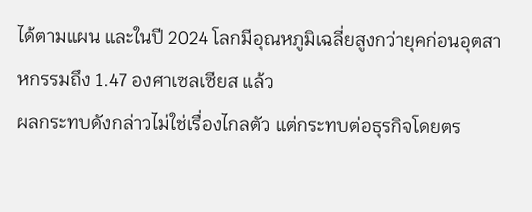ได้ตามแผน และในปี 2024 โลกมีอุณหภูมิเฉลี่ยสูงกว่ายุคก่อนอุตสาหกรรมถึง 1.47 องศาเซลเซียส แล้ว
ผลกระทบดังกล่าวไม่ใช่เรื่องไกลตัว แต่กระทบต่อธุรกิจโดยตร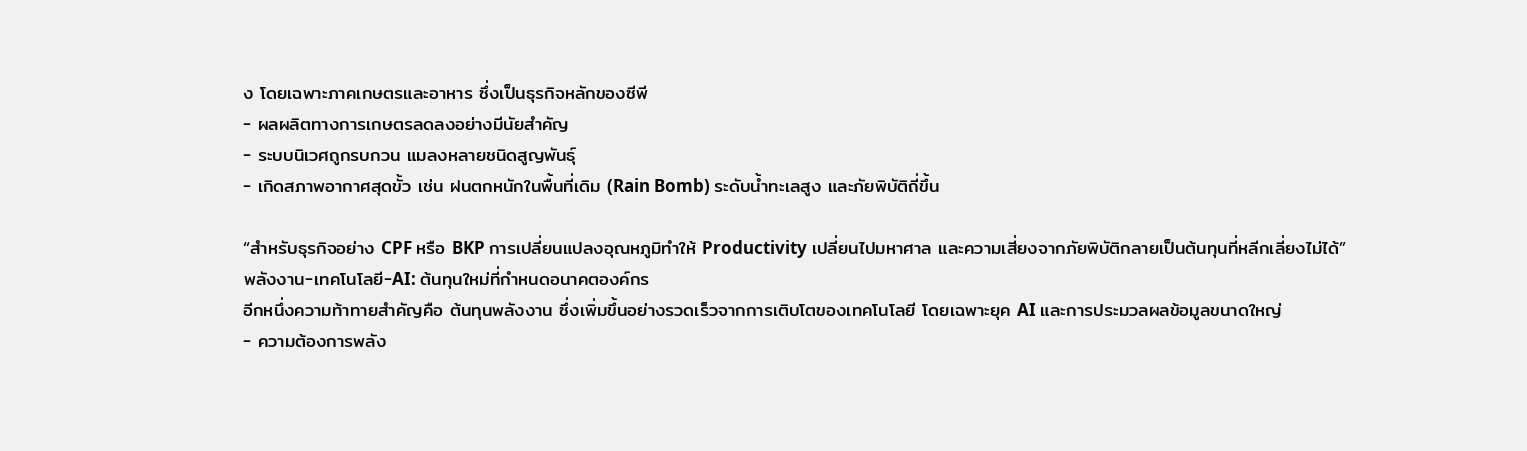ง โดยเฉพาะภาคเกษตรและอาหาร ซึ่งเป็นธุรกิจหลักของซีพี
- ผลผลิตทางการเกษตรลดลงอย่างมีนัยสำคัญ
- ระบบนิเวศถูกรบกวน แมลงหลายชนิดสูญพันธุ์
- เกิดสภาพอากาศสุดขั้ว เช่น ฝนตกหนักในพื้นที่เดิม (Rain Bomb) ระดับน้ำทะเลสูง และภัยพิบัติถี่ขึ้น

“สำหรับธุรกิจอย่าง CPF หรือ BKP การเปลี่ยนแปลงอุณหภูมิทำให้ Productivity เปลี่ยนไปมหาศาล และความเสี่ยงจากภัยพิบัติกลายเป็นต้นทุนที่หลีกเลี่ยงไม่ได้”
พลังงาน-เทคโนโลยี-AI: ต้นทุนใหม่ที่กำหนดอนาคตองค์กร
อีกหนึ่งความท้าทายสำคัญคือ ต้นทุนพลังงาน ซึ่งเพิ่มขึ้นอย่างรวดเร็วจากการเติบโตของเทคโนโลยี โดยเฉพาะยุค AI และการประมวลผลข้อมูลขนาดใหญ่
- ความต้องการพลัง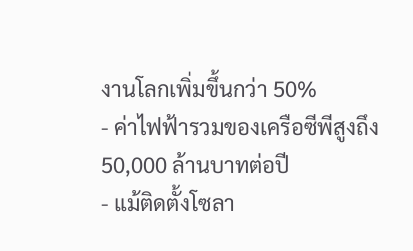งานโลกเพิ่มขึ้นกว่า 50%
- ค่าไฟฟ้ารวมของเครือซีพีสูงถึง 50,000 ล้านบาทต่อปี
- แม้ติดตั้งโซลา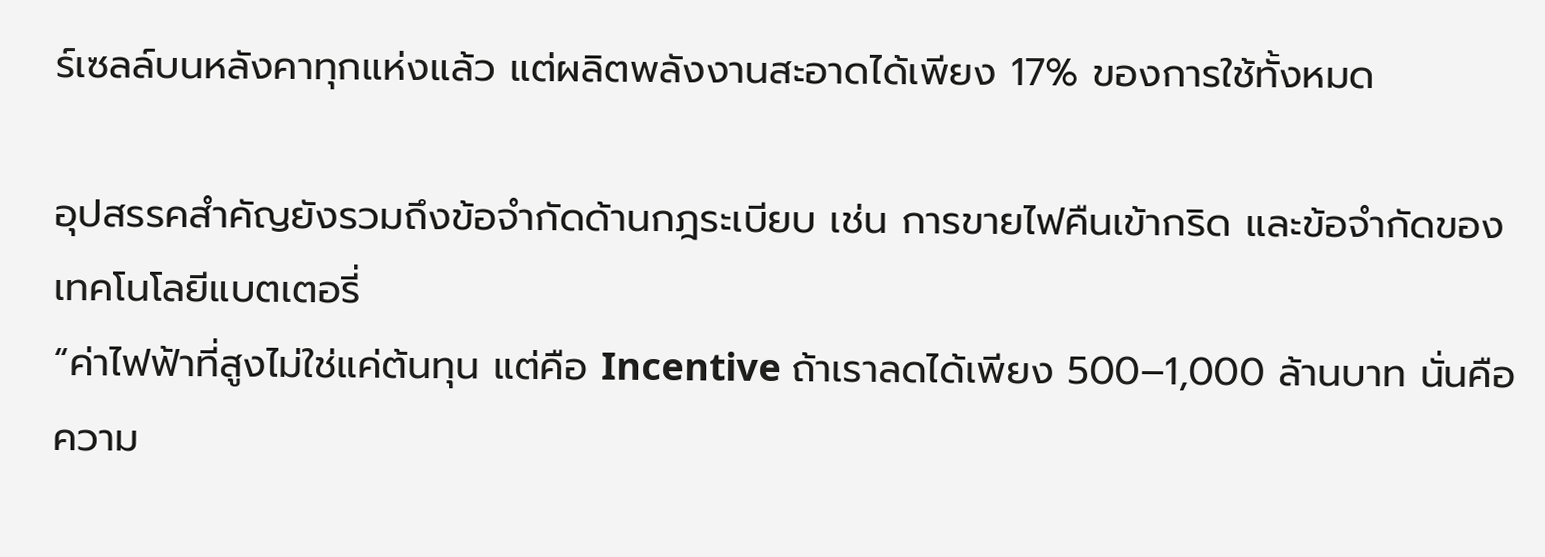ร์เซลล์บนหลังคาทุกแห่งแล้ว แต่ผลิตพลังงานสะอาดได้เพียง 17% ของการใช้ทั้งหมด

อุปสรรคสำคัญยังรวมถึงข้อจำกัดด้านกฎระเบียบ เช่น การขายไฟคืนเข้ากริด และข้อจำกัดของเทคโนโลยีแบตเตอรี่
“ค่าไฟฟ้าที่สูงไม่ใช่แค่ต้นทุน แต่คือ Incentive ถ้าเราลดได้เพียง 500–1,000 ล้านบาท นั่นคือความ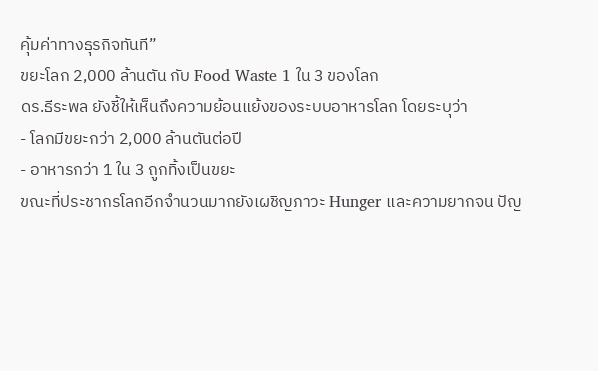คุ้มค่าทางธุรกิจทันที”
ขยะโลก 2,000 ล้านตัน กับ Food Waste 1 ใน 3 ของโลก
ดร.ธีระพล ยังชี้ให้เห็นถึงความย้อนแย้งของระบบอาหารโลก โดยระบุว่า
- โลกมีขยะกว่า 2,000 ล้านตันต่อปี
- อาหารกว่า 1 ใน 3 ถูกทิ้งเป็นขยะ
ขณะที่ประชากรโลกอีกจำนวนมากยังเผชิญภาวะ Hunger และความยากจน ปัญ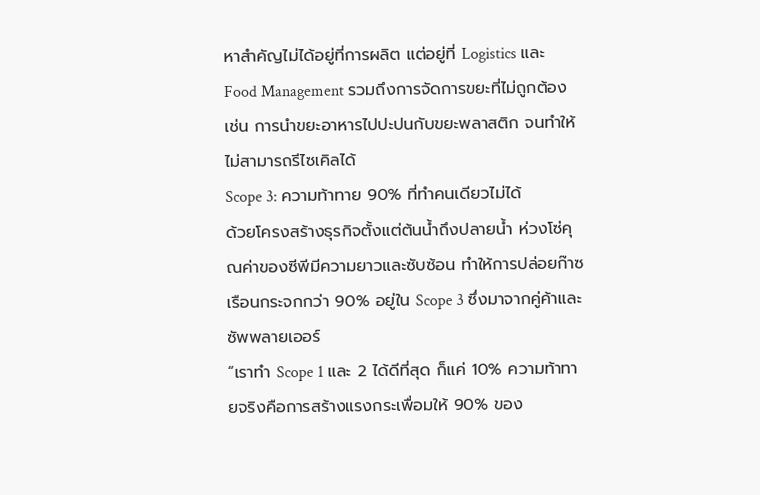หาสำคัญไม่ได้อยู่ที่การผลิต แต่อยู่ที่ Logistics และ Food Management รวมถึงการจัดการขยะที่ไม่ถูกต้อง เช่น การนำขยะอาหารไปปะปนกับขยะพลาสติก จนทำให้ไม่สามารถรีไซเคิลได้
Scope 3: ความท้าทาย 90% ที่ทำคนเดียวไม่ได้
ด้วยโครงสร้างธุรกิจตั้งแต่ต้นน้ำถึงปลายน้ำ ห่วงโซ่คุณค่าของซีพีมีความยาวและซับซ้อน ทำให้การปล่อยก๊าซเรือนกระจกกว่า 90% อยู่ใน Scope 3 ซึ่งมาจากคู่ค้าและซัพพลายเออร์
“เราทำ Scope 1 และ 2 ได้ดีที่สุด ก็แค่ 10% ความท้าทายจริงคือการสร้างแรงกระเพื่อมให้ 90% ของ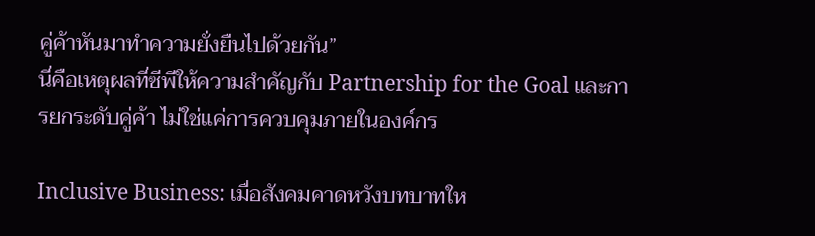คู่ค้าหันมาทำความยั่งยืนไปด้วยกัน”
นี่คือเหตุผลที่ซีพีให้ความสำคัญกับ Partnership for the Goal และการยกระดับคู่ค้า ไม่ใช่แค่การควบคุมภายในองค์กร

Inclusive Business: เมื่อสังคมคาดหวังบทบาทให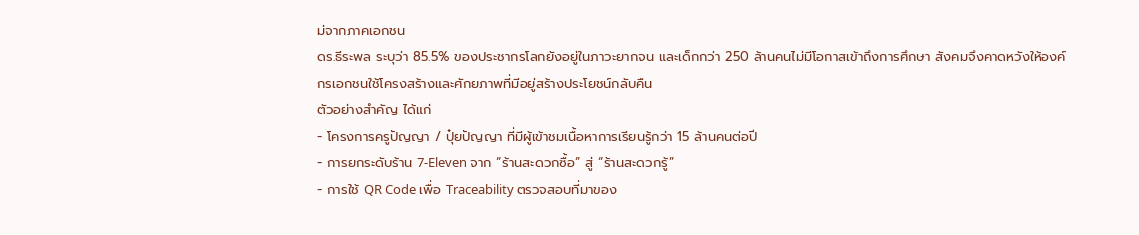ม่จากภาคเอกชน
ดร.ธีระพล ระบุว่า 85.5% ของประชากรโลกยังอยู่ในภาวะยากจน และเด็กกว่า 250 ล้านคนไม่มีโอกาสเข้าถึงการศึกษา สังคมจึงคาดหวังให้องค์กรเอกชนใช้โครงสร้างและศักยภาพที่มีอยู่สร้างประโยชน์กลับคืน
ตัวอย่างสำคัญ ได้แก่
- โครงการครูปัญญา / ปุ๋ยปัญญา ที่มีผู้เข้าชมเนื้อหาการเรียนรู้กว่า 15 ล้านคนต่อปี
- การยกระดับร้าน 7-Eleven จาก “ร้านสะดวกซื้อ” สู่ “ร้านสะดวกรู้”
- การใช้ QR Code เพื่อ Traceability ตรวจสอบที่มาของ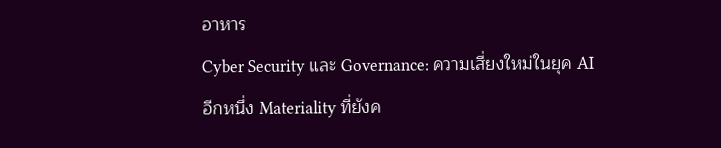อาหาร
Cyber Security และ Governance: ความเสี่ยงใหม่ในยุค AI
อีกหนึ่ง Materiality ที่ยังค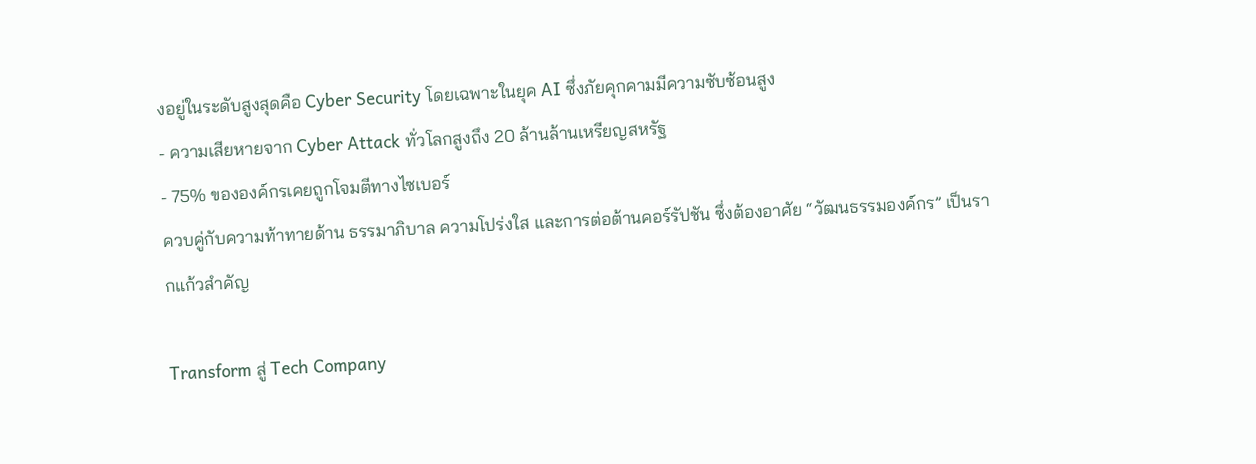งอยู่ในระดับสูงสุดคือ Cyber Security โดยเฉพาะในยุค AI ซึ่งภัยคุกคามมีความซับซ้อนสูง
- ความเสียหายจาก Cyber Attack ทั่วโลกสูงถึง 20 ล้านล้านเหรียญสหรัฐ
- 75% ขององค์กรเคยถูกโจมตีทางไซเบอร์
ควบคู่กับความท้าทายด้าน ธรรมาภิบาล ความโปร่งใส และการต่อต้านคอร์รัปชัน ซึ่งต้องอาศัย “วัฒนธรรมองค์กร” เป็นรากแก้วสำคัญ

Transform สู่ Tech Company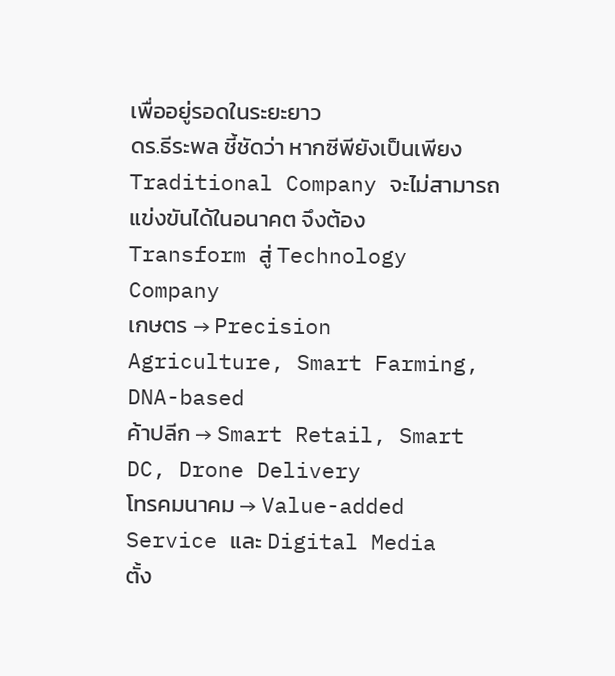เพื่ออยู่รอดในระยะยาว
ดร.ธีระพล ชี้ชัดว่า หากซีพียังเป็นเพียง Traditional Company จะไม่สามารถแข่งขันได้ในอนาคต จึงต้อง Transform สู่ Technology Company
เกษตร → Precision Agriculture, Smart Farming, DNA-based
ค้าปลีก → Smart Retail, Smart DC, Drone Delivery
โทรคมนาคม → Value-added Service และ Digital Media
ตั้ง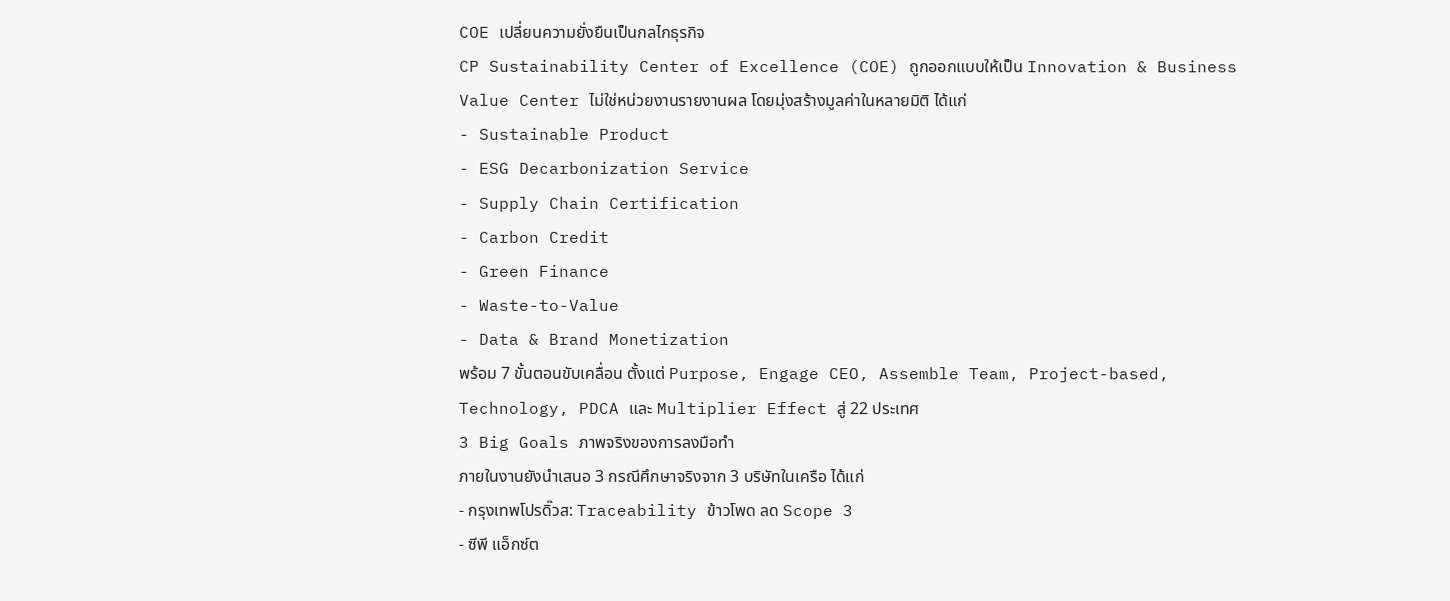COE เปลี่ยนความยั่งยืนเป็นกลไกธุรกิจ
CP Sustainability Center of Excellence (COE) ถูกออกแบบให้เป็น Innovation & Business Value Center ไม่ใช่หน่วยงานรายงานผล โดยมุ่งสร้างมูลค่าในหลายมิติ ได้แก่
- Sustainable Product
- ESG Decarbonization Service
- Supply Chain Certification
- Carbon Credit
- Green Finance
- Waste-to-Value
- Data & Brand Monetization
พร้อม 7 ขั้นตอนขับเคลื่อน ตั้งแต่ Purpose, Engage CEO, Assemble Team, Project-based, Technology, PDCA และ Multiplier Effect สู่ 22 ประเทศ
3 Big Goals ภาพจริงของการลงมือทำ
ภายในงานยังนำเสนอ 3 กรณีศึกษาจริงจาก 3 บริษัทในเครือ ได้แก่
- กรุงเทพโปรดิ๊วส: Traceability ข้าวโพด ลด Scope 3
- ซีพี แอ็กซ์ต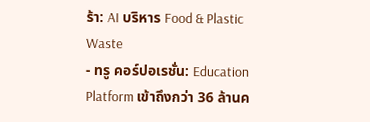ร้า: AI บริหาร Food & Plastic Waste
- ทรู คอร์ปอเรชั่น: Education Platform เข้าถึงกว่า 36 ล้านค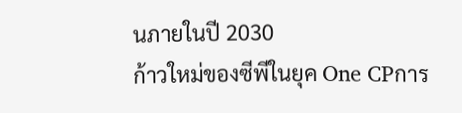นภายในปี 2030
ก้าวใหม่ของซีพีในยุค One CPการ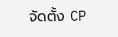จัดตั้ง CP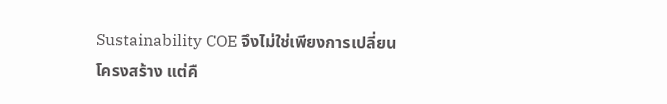Sustainability COE จึงไม่ใช่เพียงการเปลี่ยนโครงสร้าง แต่คื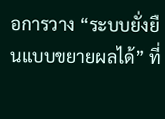อการวาง “ระบบยั่งยืนแบบขยายผลได้” ที่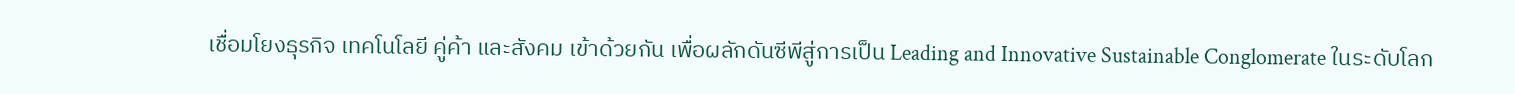เชื่อมโยงธุรกิจ เทคโนโลยี คู่ค้า และสังคม เข้าด้วยกัน เพื่อผลักดันซีพีสู่การเป็น Leading and Innovative Sustainable Conglomerate ในระดับโลก